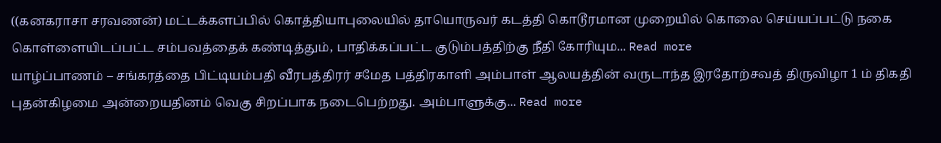((கனகராசா சரவணன்) மட்டக்களப்பில் கொத்தியாபுலையில் தாயொருவர் கடத்தி கொடூரமான முறையில் கொலை செய்யப்பட்டு நகை கொள்ளையிடப்பட்ட சம்பவத்தைக் கண்டித்தும், பாதிக்கப்பட்ட குடும்பத்திற்கு நீதி கோரியும... Read more
யாழ்ப்பாணம் – சங்கரத்தை பிட்டியம்பதி வீரபத்திரர் சமேத பத்திரகாளி அம்பாள் ஆலயத்தின் வருடாந்த இரதோற்சவத் திருவிழா 1 ம் திகதி புதன்கிழமை அன்றையதினம் வெகு சிறப்பாக நடைபெற்றது. அம்பாளுக்கு... Read more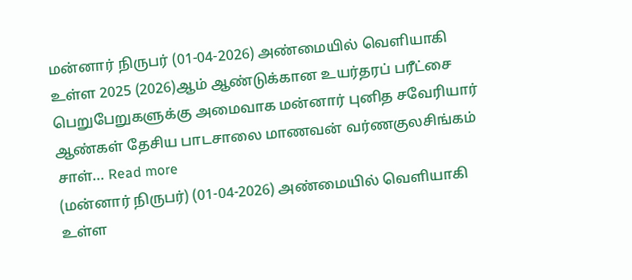மன்னார் நிருபர் (01-04-2026) அண்மையில் வெளியாகி உள்ள 2025 (2026)ஆம் ஆண்டுக்கான உயர்தரப் பரீட்சை பெறுபேறுகளுக்கு அமைவாக மன்னார் புனித சவேரியார் ஆண்கள் தேசிய பாடசாலை மாணவன் வர்ணகுலசிங்கம் சாள்... Read more
(மன்னார் நிருபர்) (01-04-2026) அண்மையில் வெளியாகி உள்ள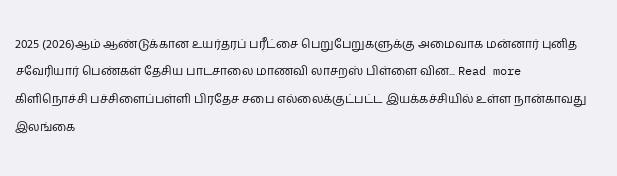2025 (2026)ஆம் ஆண்டுக்கான உயர்தரப் பரீட்சை பெறுபேறுகளுக்கு அமைவாக மன்னார் புனித சவேரியார் பெண்கள் தேசிய பாடசாலை மாணவி லாசறஸ் பிள்ளை வின... Read more
கிளிநொச்சி பச்சிளைப்பள்ளி பிரதேச சபை எல்லைக்குட்பட்ட இயக்கச்சியில் உள்ள நான்காவது இலங்கை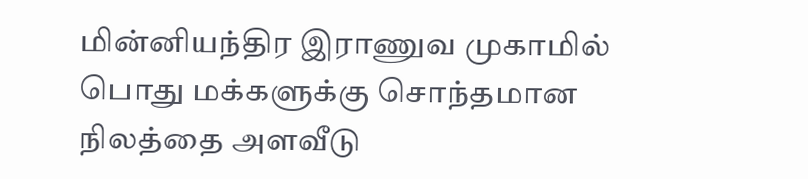மின்னியந்திர இராணுவ முகாமில் பொது மக்களுக்கு சொந்தமான நிலத்தை அளவீடு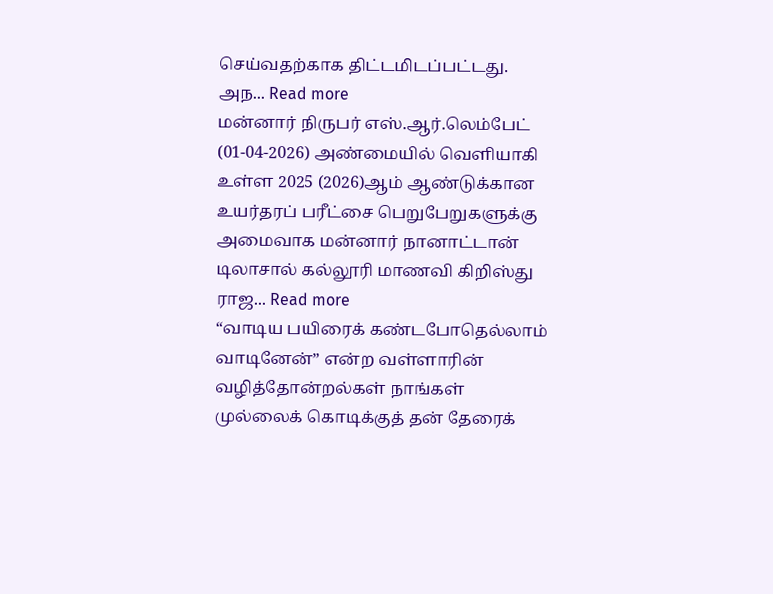செய்வதற்காக திட்டமிடப்பட்டது. அந... Read more
மன்னார் நிருபர் எஸ்.ஆர்.லெம்பேட் (01-04-2026) அண்மையில் வெளியாகி உள்ள 2025 (2026)ஆம் ஆண்டுக்கான உயர்தரப் பரீட்சை பெறுபேறுகளுக்கு அமைவாக மன்னார் நானாட்டான் டிலாசால் கல்லூரி மாணவி கிறிஸ்து ராஜ... Read more
“வாடிய பயிரைக் கண்டபோதெல்லாம் வாடினேன்” என்ற வள்ளாரின் வழித்தோன்றல்கள் நாங்கள் முல்லைக் கொடிக்குத் தன் தேரைக்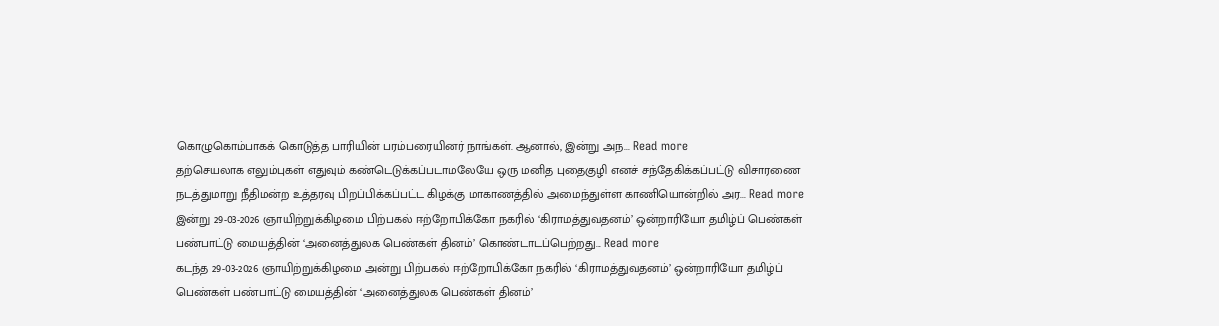கொழுகொம்பாகக் கொடுத்த பாரியின் பரம்பரையினர் நாங்கள். ஆனால், இன்று அந... Read more
தற்செயலாக எலும்புகள் எதுவும் கண்டெடுக்கப்படாமலேயே ஒரு மனித புதைகுழி எனச் சந்தேகிக்கப்பட்டு விசாரணை நடத்துமாறு நீதிமன்ற உத்தரவு பிறப்பிக்கப்பட்ட கிழக்கு மாகாணத்தில் அமைந்துள்ள காணியொன்றில் அர... Read more
இன்று 29-03-2026 ஞாயிற்றுக்கிழமை பிற்பகல் ஈற்றோபிக்கோ நகரில் ‘கிராமத்துவதனம்’ ஒன்றாரியோ தமிழ்ப் பெண்கள் பண்பாட்டு மையத்தின் ‘அனைத்துலக பெண்கள் தினம்’ கொண்டாடப்பெற்றது... Read more
கடந்த 29-03-2026 ஞாயிற்றுக்கிழமை அன்று பிற்பகல் ஈற்றோபிக்கோ நகரில் ‘கிராமத்துவதனம்’ ஒன்றாரியோ தமிழ்ப் பெண்கள் பண்பாட்டு மையத்தின் ‘அனைத்துலக பெண்கள் தினம்’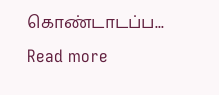கொண்டாடப்ப... Read more